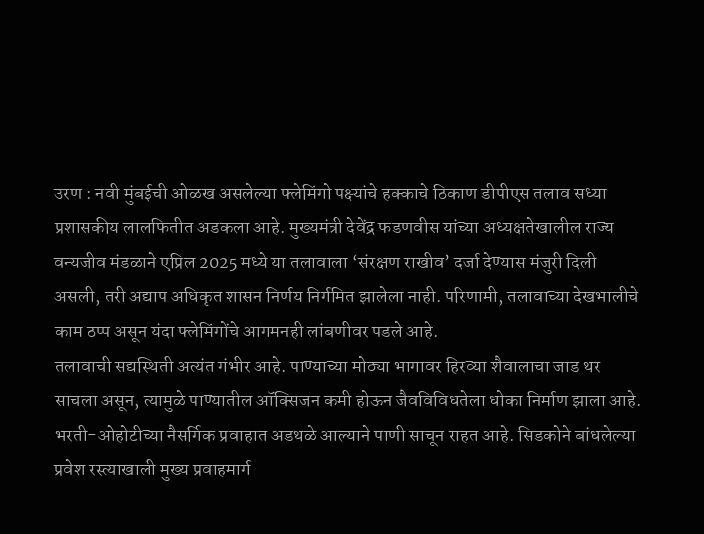उरण : नवी मुंबईची ओळख असलेल्या फ्लेमिंगो पक्ष्यांचे हक्काचे ठिकाण डीपीएस तलाव सध्या प्रशासकीय लालफितीत अडकला आहे. मुख्यमंत्री देवेंद्र फडणवीस यांच्या अध्यक्षतेखालील राज्य वन्यजीव मंडळाने एप्रिल 2025 मध्ये या तलावाला ‘संरक्षण राखीव’ दर्जा देण्यास मंजुरी दिली असली, तरी अद्याप अधिकृत शासन निर्णय निर्गमित झालेला नाही. परिणामी, तलावाच्या देखभालीचे काम ठप्प असून यंदा फ्लेमिंगोंचे आगमनही लांबणीवर पडले आहे.
तलावाची सद्यस्थिती अत्यंत गंभीर आहे. पाण्याच्या मोठ्या भागावर हिरव्या शैवालाचा जाड थर साचला असून, त्यामुळे पाण्यातील ऑक्सिजन कमी होऊन जैवविविधतेला धोका निर्माण झाला आहे. भरती-ओहोटीच्या नैसर्गिक प्रवाहात अडथळे आल्याने पाणी साचून राहत आहे. सिडकोने बांधलेल्या प्रवेश रस्त्याखाली मुख्य प्रवाहमार्ग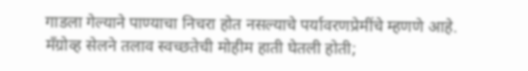गाडला गेल्याने पाण्याचा निचरा होत नसल्याचे पर्यावरणप्रेमींचे म्हणणे आहे.
मँग्रोव्ह सेलने तलाव स्वच्छतेची मोहीम हाती घेतली होती;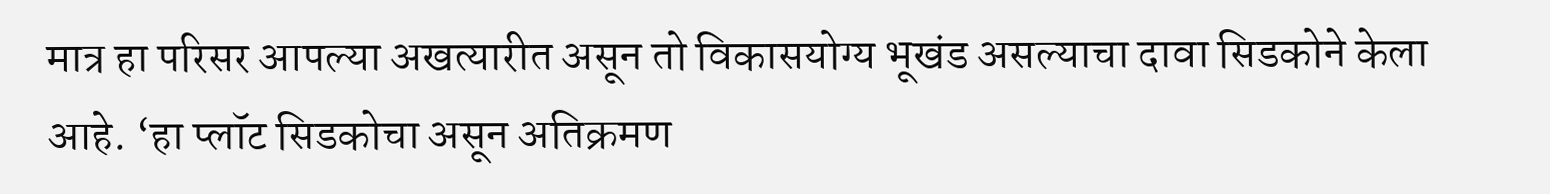मात्र हा परिसर आपल्या अखत्यारीत असून तो विकासयोग्य भूखंड असल्याचा दावा सिडकोने केला आहे. ‘हा प्लॉट सिडकोचा असून अतिक्रमण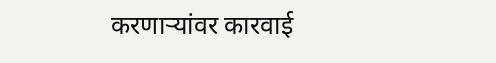करणाऱ्यांवर कारवाई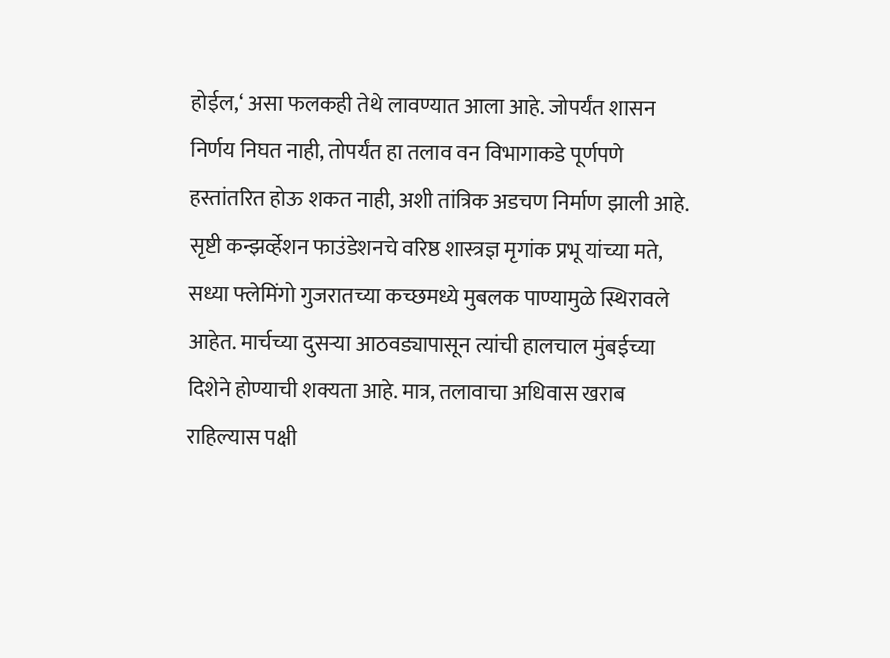होईल,‘ असा फलकही तेथे लावण्यात आला आहे. जोपर्यंत शासन निर्णय निघत नाही, तोपर्यंत हा तलाव वन विभागाकडे पूर्णपणे हस्तांतरित होऊ शकत नाही, अशी तांत्रिक अडचण निर्माण झाली आहे.
सृष्टी कन्झर्व्हेशन फाउंडेशनचे वरिष्ठ शास्त्रज्ञ मृगांक प्रभू यांच्या मते, सध्या फ्लेमिंगो गुजरातच्या कच्छमध्ये मुबलक पाण्यामुळे स्थिरावले आहेत. मार्चच्या दुसऱ्या आठवड्यापासून त्यांची हालचाल मुंबईच्या दिशेने होण्याची शक्यता आहे. मात्र, तलावाचा अधिवास खराब राहिल्यास पक्षी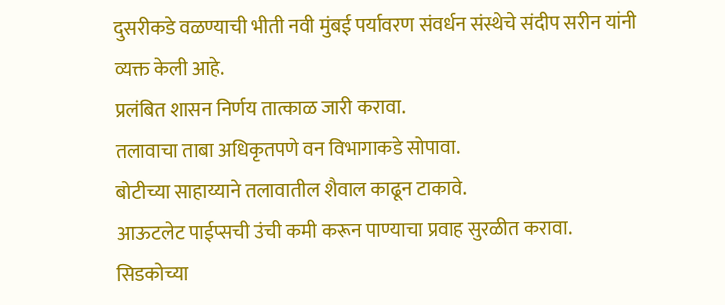दुसरीकडे वळण्याची भीती नवी मुंबई पर्यावरण संवर्धन संस्थेचे संदीप सरीन यांनी व्यक्त केली आहे.
प्रलंबित शासन निर्णय तात्काळ जारी करावा.
तलावाचा ताबा अधिकृतपणे वन विभागाकडे सोपावा.
बोटीच्या साहाय्याने तलावातील शैवाल काढून टाकावे.
आऊटलेट पाईप्सची उंची कमी करून पाण्याचा प्रवाह सुरळीत करावा.
सिडकोच्या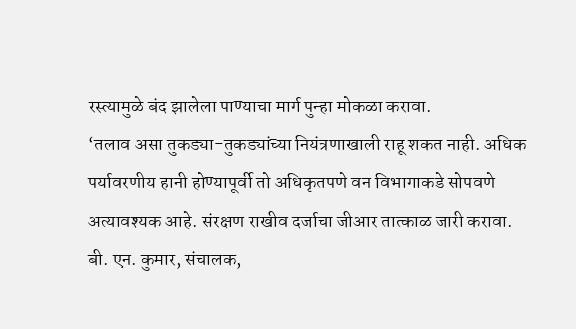रस्त्यामुळे बंद झालेला पाण्याचा मार्ग पुन्हा मोकळा करावा.
‘तलाव असा तुकड्या-तुकड्यांच्या नियंत्रणाखाली राहू शकत नाही. अधिक पर्यावरणीय हानी होण्यापूर्वी तो अधिकृतपणे वन विभागाकडे सोपवणे अत्यावश्यक आहे. संरक्षण राखीव दर्जाचा जीआर तात्काळ जारी करावा.
बी. एन. कुमार, संचालक,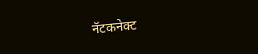नॅटकनेक्ट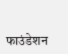फाउंडेशन